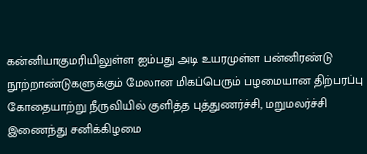கன்னியாகுமரியிலுள்ள ஐம்பது அடி உயரமுள்ள பன்னிரண்டு நூற்றாண்டுகளுக்கும் மேலான மிகப்பெரும் பழமையான திற்பரப்பு கோதையாற்று நீருவியில் குளித்த புத்துணர்ச்சி, மறுமலர்ச்சி இணைந்து சனிக்கிழமை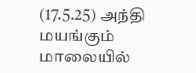(17.5.25) அந்தி மயங்கும் மாலையில்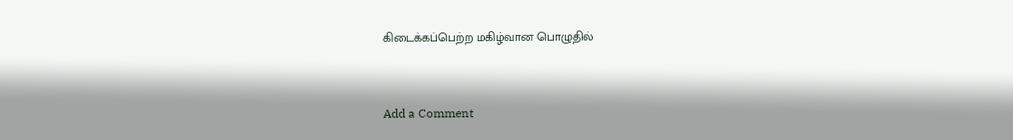கிடைக்கப்பெற்ற மகிழ்வான பொழுதில்


Add a Comment